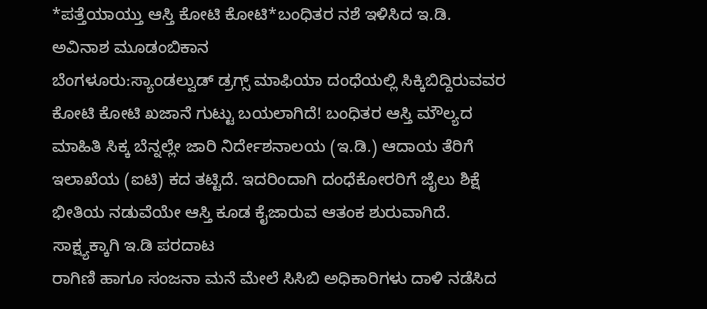*ಪತ್ತೆಯಾಯ್ತು ಆಸ್ತಿ ಕೋಟಿ ಕೋಟಿ*ಬಂಧಿತರ ನಶೆ ಇಳಿಸಿದ ಇ.ಡಿ.
ಅವಿನಾಶ ಮೂಡಂಬಿಕಾನ
ಬೆಂಗಳೂರು:ಸ್ಯಾಂಡಲ್ವುಡ್ ಡ್ರಗ್ಸ್ ಮಾಫಿಯಾ ದಂಧೆಯಲ್ಲಿ ಸಿಕ್ಕಿಬಿದ್ದಿರುವವರ ಕೋಟಿ ಕೋಟಿ ಖಜಾನೆ ಗುಟ್ಟು ಬಯಲಾಗಿದೆ! ಬಂಧಿತರ ಆಸ್ತಿ ಮೌಲ್ಯದ ಮಾಹಿತಿ ಸಿಕ್ಕ ಬೆನ್ನಲ್ಲೇ ಜಾರಿ ನಿರ್ದೇಶನಾಲಯ (ಇ.ಡಿ.) ಆದಾಯ ತೆರಿಗೆ ಇಲಾಖೆಯ (ಐಟಿ) ಕದ ತಟ್ಟಿದೆ. ಇದರಿಂದಾಗಿ ದಂಧೆಕೋರರಿಗೆ ಜೈಲು ಶಿಕ್ಷೆ ಭೀತಿಯ ನಡುವೆಯೇ ಆಸ್ತಿ ಕೂಡ ಕೈಜಾರುವ ಆತಂಕ ಶುರುವಾಗಿದೆ.
ಸಾಕ್ಷ್ಯಕ್ಕಾಗಿ ಇ.ಡಿ ಪರದಾಟ
ರಾಗಿಣಿ ಹಾಗೂ ಸಂಜನಾ ಮನೆ ಮೇಲೆ ಸಿಸಿಬಿ ಅಧಿಕಾರಿಗಳು ದಾಳಿ ನಡೆಸಿದ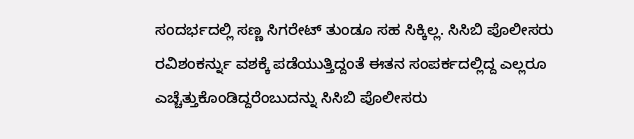ಸಂದರ್ಭದಲ್ಲಿ ಸಣ್ಣ ಸಿಗರೇಟ್ ತುಂಡೂ ಸಹ ಸಿಕ್ಕಿಲ್ಲ. ಸಿಸಿಬಿ ಪೊಲೀಸರು ರವಿಶಂಕರ್ನ್ನು ವಶಕ್ಕೆ ಪಡೆಯುತ್ತಿದ್ದಂತೆ ಈತನ ಸಂಪರ್ಕದಲ್ಲಿದ್ದ ಎಲ್ಲರೂ ಎಚ್ಚೆತ್ತುಕೊಂಡಿದ್ದರೆಂಬುದನ್ನು ಸಿಸಿಬಿ ಪೊಲೀಸರು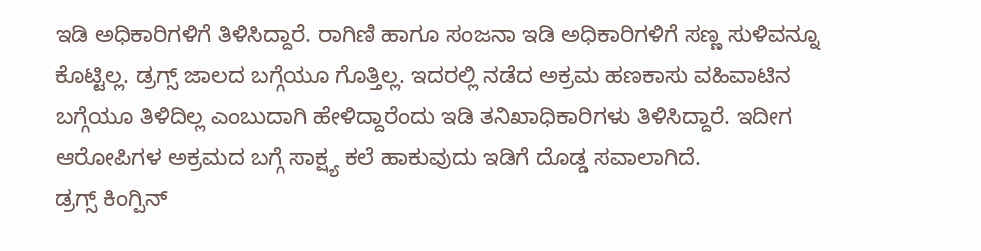ಇಡಿ ಅಧಿಕಾರಿಗಳಿಗೆ ತಿಳಿಸಿದ್ದಾರೆ. ರಾಗಿಣಿ ಹಾಗೂ ಸಂಜನಾ ಇಡಿ ಅಧಿಕಾರಿಗಳಿಗೆ ಸಣ್ಣ ಸುಳಿವನ್ನೂ ಕೊಟ್ಟಿಲ್ಲ. ಡ್ರಗ್ಸ್ ಜಾಲದ ಬಗ್ಗೆಯೂ ಗೊತ್ತಿಲ್ಲ. ಇದರಲ್ಲಿ ನಡೆದ ಅಕ್ರಮ ಹಣಕಾಸು ವಹಿವಾಟಿನ ಬಗ್ಗೆಯೂ ತಿಳಿದಿಲ್ಲ ಎಂಬುದಾಗಿ ಹೇಳಿದ್ದಾರೆಂದು ಇಡಿ ತನಿಖಾಧಿಕಾರಿಗಳು ತಿಳಿಸಿದ್ದಾರೆ. ಇದೀಗ ಆರೋಪಿಗಳ ಅಕ್ರಮದ ಬಗ್ಗೆ ಸಾಕ್ಷ್ಯ ಕಲೆ ಹಾಕುವುದು ಇಡಿಗೆ ದೊಡ್ಡ ಸವಾಲಾಗಿದೆ.
ಡ್ರಗ್ಸ್ ಕಿಂಗ್ಪಿನ್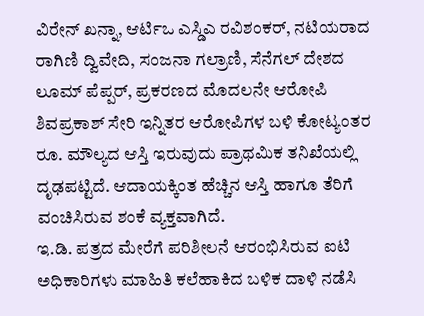ವಿರೇನ್ ಖನ್ನಾ, ಆರ್ಟಿಒ ಎಸ್ಡಿಎ ರವಿಶಂಕರ್, ನಟಿಯರಾದ ರಾಗಿಣಿ ದ್ವಿವೇದಿ, ಸಂಜನಾ ಗಲ್ರಾಣಿ, ಸೆನೆಗಲ್ ದೇಶದ ಲೂಮ್ ಪೆಪ್ಪರ್, ಪ್ರಕರಣದ ಮೊದಲನೇ ಆರೋಪಿ ಶಿವಪ್ರಕಾಶ್ ಸೇರಿ ಇನ್ನಿತರ ಆರೋಪಿಗಳ ಬಳಿ ಕೋಟ್ಯಂತರ ರೂ. ಮೌಲ್ಯದ ಆಸ್ತಿ ಇರುವುದು ಪ್ರಾಥಮಿಕ ತನಿಖೆಯಲ್ಲಿ ದೃಢಪಟ್ಟಿದೆ. ಆದಾಯಕ್ಕಿಂತ ಹೆಚ್ಚಿನ ಆಸ್ತಿ ಹಾಗೂ ತೆರಿಗೆ ವಂಚಿಸಿರುವ ಶಂಕೆ ವ್ಯಕ್ತವಾಗಿದೆ.
ಇ.ಡಿ. ಪತ್ರದ ಮೇರೆಗೆ ಪರಿಶೀಲನೆ ಆರಂಭಿಸಿರುವ ಐಟಿ ಅಧಿಕಾರಿಗಳು ಮಾಹಿತಿ ಕಲೆಹಾಕಿದ ಬಳಿಕ ದಾಳಿ ನಡೆಸಿ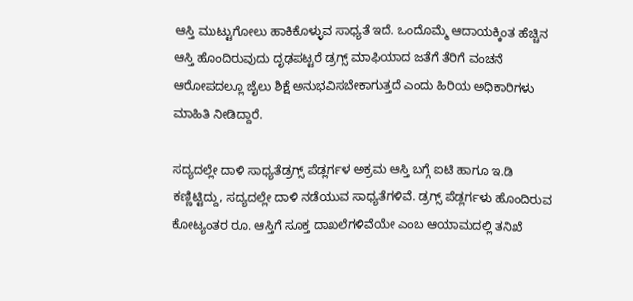ಆಸ್ತಿ ಮುಟ್ಟುಗೋಲು ಹಾಕಿಕೊಳ್ಳುವ ಸಾಧ್ಯತೆ ಇದೆ. ಒಂದೊಮ್ಮೆ ಆದಾಯಕ್ಕಿಂತ ಹೆಚ್ಚಿನ ಆಸ್ತಿ ಹೊಂದಿರುವುದು ದೃಢಪಟ್ಟರೆ ಡ್ರಗ್ಸ್ ಮಾಫಿಯಾದ ಜತೆಗೆ ತೆರಿಗೆ ವಂಚನೆ ಆರೋಪದಲ್ಲೂ ಜೈಲು ಶಿಕ್ಷೆ ಅನುಭವಿಸಬೇಕಾಗುತ್ತದೆ ಎಂದು ಹಿರಿಯ ಅಧಿಕಾರಿಗಳು ಮಾಹಿತಿ ನೀಡಿದ್ದಾರೆ.

ಸದ್ಯದಲ್ಲೇ ದಾಳಿ ಸಾಧ್ಯತೆಡ್ರಗ್ಸ್ ಪೆಡ್ಲರ್ಗಳ ಅಕ್ರಮ ಆಸ್ತಿ ಬಗ್ಗೆ ಐಟಿ ಹಾಗೂ ಇ.ಡಿ ಕಣ್ಣಿಟ್ಟಿದ್ದು, ಸದ್ಯದಲ್ಲೇ ದಾಳಿ ನಡೆಯುವ ಸಾಧ್ಯತೆಗಳಿವೆ. ಡ್ರಗ್ಸ್ ಪೆಡ್ಲರ್ಗಳು ಹೊಂದಿರುವ ಕೋಟ್ಯಂತರ ರೂ. ಆಸ್ತಿಗೆ ಸೂಕ್ತ ದಾಖಲೆಗಳಿವೆಯೇ ಎಂಬ ಆಯಾಮದಲ್ಲಿ ತನಿಖೆ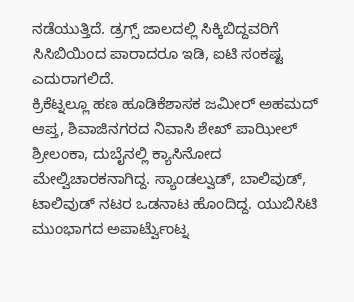ನಡೆಯುತ್ತಿದೆ. ಡ್ರಗ್ಸ್ ಜಾಲದಲ್ಲಿ ಸಿಕ್ಕಿಬಿದ್ದವರಿಗೆ ಸಿಸಿಬಿಯಿಂದ ಪಾರಾದರೂ ಇಡಿ, ಐಟಿ ಸಂಕಷ್ಟ ಎದುರಾಗಲಿದೆ.
ಕ್ರಿಕೆಟ್ನಲ್ಲೂ ಹಣ ಹೂಡಿಕೆಶಾಸಕ ಜಮೀರ್ ಅಹಮದ್ ಆಪ್ತ, ಶಿವಾಜಿನಗರದ ನಿವಾಸಿ ಶೇಖ್ ಪಾಝೀಲ್ ಶ್ರೀಲಂಕಾ, ದುಬೈನಲ್ಲಿ ಕ್ಯಾಸಿನೋದ ಮೇಲ್ವಿಚಾರಕನಾಗಿದ್ದ. ಸ್ಯಾಂಡಲ್ವುಡ್, ಬಾಲಿವುಡ್, ಟಾಲಿವುಡ್ ನಟರ ಒಡನಾಟ ಹೊಂದಿದ್ದ. ಯುಬಿಸಿಟಿ ಮುಂಭಾಗದ ಅಪಾರ್ಟ್ವೆುಂಟ್ನ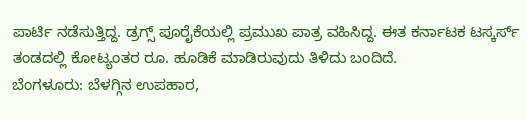ಪಾರ್ಟಿ ನಡೆಸುತ್ತಿದ್ದ. ಡ್ರಗ್ಸ್ ಪೂರೈಕೆಯಲ್ಲಿ ಪ್ರಮುಖ ಪಾತ್ರ ವಹಿಸಿದ್ದ. ಈತ ಕರ್ನಾಟಕ ಟಸ್ಕರ್ಸ್ ತಂಡದಲ್ಲಿ ಕೋಟ್ಯಂತರ ರೂ. ಹೂಡಿಕೆ ಮಾಡಿರುವುದು ತಿಳಿದು ಬಂದಿದೆ.
ಬೆಂಗಳೂರು: ಬೆಳಗ್ಗಿನ ಉಪಹಾರ,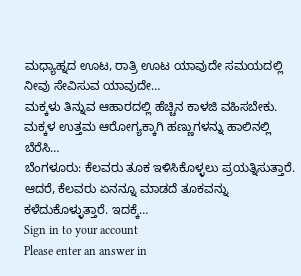ಮಧ್ಯಾಹ್ನದ ಊಟ, ರಾತ್ರಿ ಊಟ ಯಾವುದೇ ಸಮಯದಲ್ಲಿ ನೀವು ಸೇವಿಸುವ ಯಾವುದೇ…
ಮಕ್ಕಳು ತಿನ್ನುವ ಆಹಾರದಲ್ಲಿ ಹೆಚ್ಚಿನ ಕಾಳಜಿ ವಹಿಸಬೇಕು. ಮಕ್ಕಳ ಉತ್ತಮ ಆರೋಗ್ಯಕ್ಕಾಗಿ ಹಣ್ಣುಗಳನ್ನು ಹಾಲಿನಲ್ಲಿ ಬೆರೆಸಿ…
ಬೆಂಗಳೂರು: ಕೆಲವರು ತೂಕ ಇಳಿಸಿಕೊಳ್ಳಲು ಪ್ರಯತ್ನಿಸುತ್ತಾರೆ. ಆದರೆ, ಕೆಲವರು ಏನನ್ನೂ ಮಾಡದೆ ತೂಕವನ್ನು ಕಳೆದುಕೊಳ್ಳುತ್ತಾರೆ. ಇದಕ್ಕೆ…
Sign in to your account
Please enter an answer in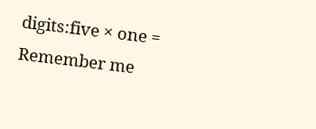digits:five × one =
Remember me